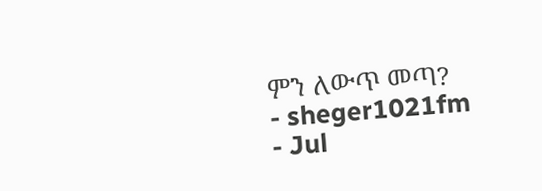ምን ለውጥ መጣ?
- sheger1021fm
- Jul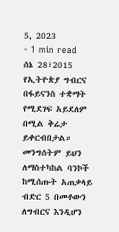5, 2023
- 1 min read
ሰኔ 28፣2015
የኢትዮጵያ ግብርና በፋይናንስ ተቋማት የሚደገፍ አይደለም በሚል ቅሬታ ይቀርብበታል።
መንግሰትም ይህን ለማስተካከል ባንኮች ከሚሰጡት አጠቃላይ ብድር 5 በመቶውን ለግብርና እንዲሆን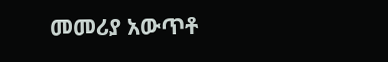መመሪያ አውጥቶ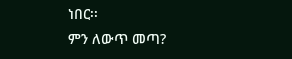ነበር፡፡
ምን ለውጥ መጣ?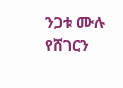ንጋቱ ሙሉ
የሸገርን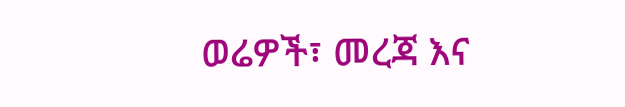ወሬዎች፣ መረጃ እና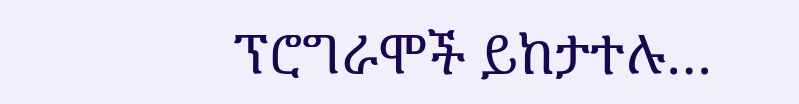ፕሮግራሞች ይከታተሉ…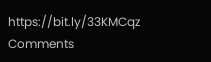https://bit.ly/33KMCqz
Comments